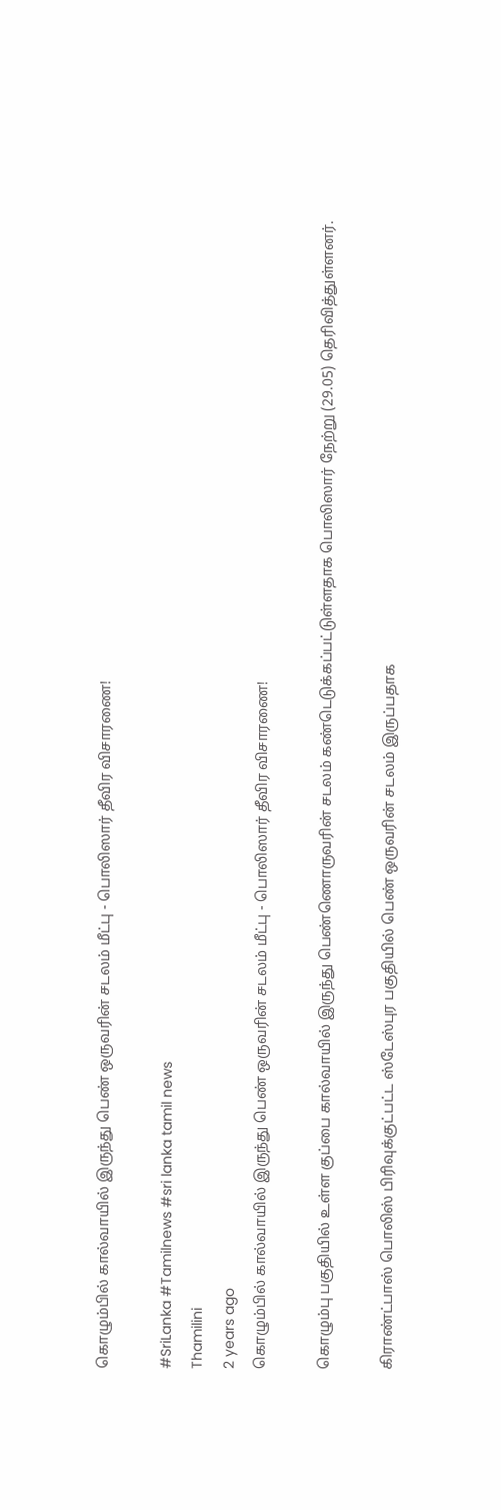கொழும்பில் கால்வாயில் இருந்து பெண் ஒருவரின் சடலம் மீட்பு - பொலிஸார் தீவிர விசாரணை!

#SriLanka #Tamilnews #sri lanka tamil news
Thamilini
2 years ago
கொழும்பில் கால்வாயில் இருந்து பெண் ஒருவரின் சடலம் மீட்பு - பொலிஸார் தீவிர விசாரணை!

கொழும்பு பகுதியில் உள்ள குப்பை கால்வாயில் இருந்து பெண்ணொருவரின் சடலம் கண்டெடுக்கப்பட்டுள்ளதாக பொலிஸார் நேற்று (29.05) தெரிவித்துள்ளனர்.

கிராண்ட்பாஸ் பொலிஸ் பிரிவுக்குட்பட்ட ஸ்டேஸ்புர பகுதியில் பெண் ஒருவரின் சடலம் இருப்பதாக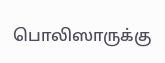பொலிஸாருக்கு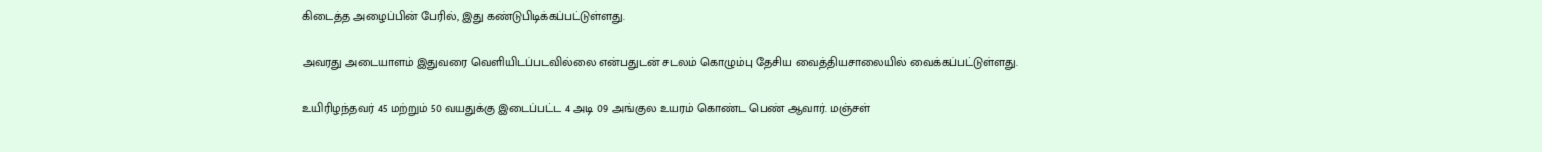கிடைத்த அழைப்பின் பேரில், இது கண்டுபிடிக்கப்பட்டுள்ளது.

அவரது அடையாளம் இதுவரை வெளியிடப்படவில்லை என்பதுடன் சடலம் கொழும்பு தேசிய வைத்தியசாலையில் வைக்கப்பட்டுள்ளது.

உயிரிழந்தவர் 45 மற்றும் 50 வயதுக்கு இடைப்பட்ட 4 அடி 09 அங்குல உயரம் கொண்ட பெண் ஆவார். மஞ்சள்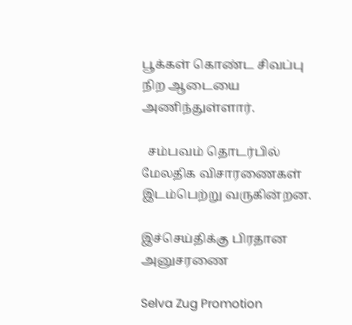பூக்கள் கொண்ட சிவப்பு நிற ஆடையை அணிந்துள்ளார்.

  சம்பவம் தொடர்பில் மேலதிக விசாரணைகள் இடம்பெற்று வருகின்றன.

இச்செய்திக்கு பிரதான அனுசரணை

Selva Zug Promotion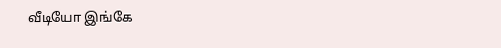வீடியோ இங்கே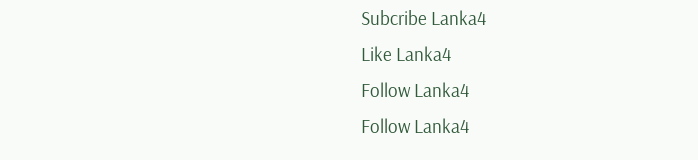Subcribe Lanka4
Like Lanka4
Follow Lanka4
Follow Lanka4